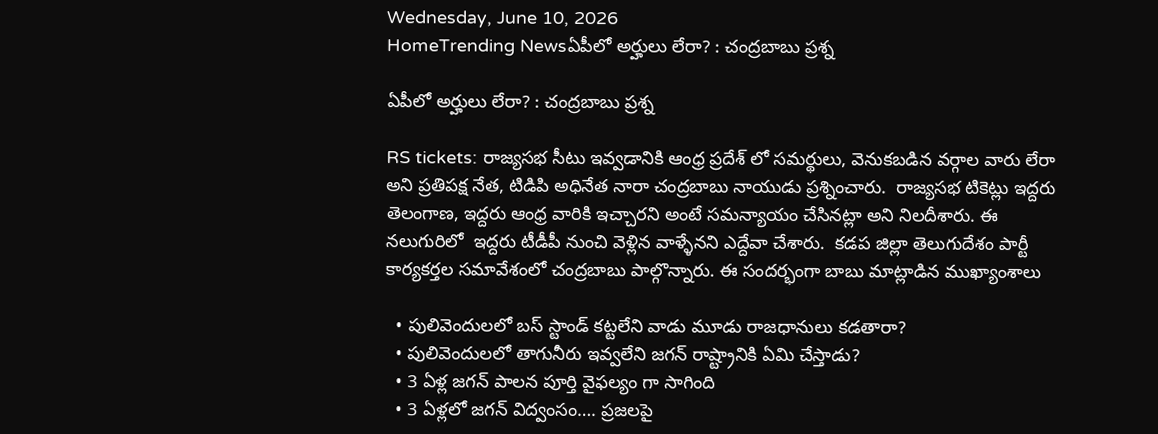Wednesday, June 10, 2026
HomeTrending Newsఏపీలో అర్హులు లేరా? : చంద్రబాబు ప్రశ్న

ఏపీలో అర్హులు లేరా? : చంద్రబాబు ప్రశ్న

RS tickets: రాజ్యసభ సీటు ఇవ్వడానికి ఆంధ్ర ప్రదేశ్ లో సమర్థులు, వెనుకబడిన వర్గాల వారు లేరా అని ప్రతిపక్ష నేత, టిడిపి అధినేత నారా చంద్రబాబు నాయుడు ప్రశ్నించారు.  రాజ్యసభ టికెట్లు ఇద్దరు తెలంగాణ, ఇద్దరు ఆంధ్ర వారికి ఇచ్చారని అంటే సమన్యాయం చేసినట్లా అని నిలదీశారు. ఈ నలుగురిలో  ఇద్దరు టీడీపీ నుంచి వెళ్లిన వాళ్ళేనని ఎద్దేవా చేశారు.  కడప జిల్లా తెలుగుదేశం పార్టీ కార్యకర్తల సమావేశంలో చంద్రబాబు పాల్గొన్నారు. ఈ సందర్భంగా బాబు మాట్లాడిన ముఖ్యాంశాలు

  • పులివెందులలో బస్ స్టాండ్ కట్టలేని వాడు మూడు రాజధానులు కడతారా?
  • పులివెందులలో తాగునీరు ఇవ్వలేని జగన్ రాష్ట్రానికి ఏమి చేస్తాడు?
  • 3 ఏళ్ల జగన్ పాలన పూర్తి వైఫల్యం గా సాగింది
  • 3 ఏళ్లలో జగన్ విద్వంసం…. ప్రజలపై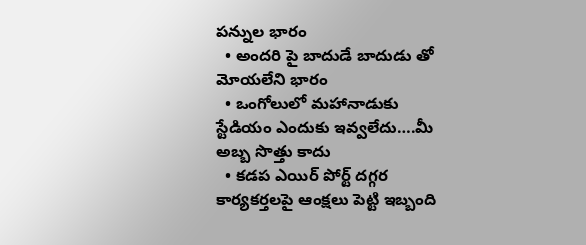పన్నుల భారం
  • అందరి పై బాదుడే బాదుడు తో మోయలేని భారం
  • ఒంగోలులో మహానాడుకు స్టేడియం ఎందుకు ఇవ్వలేదు….మీ అబ్బ సొత్తు కాదు
  • కడప ఎయిర్ పోర్ట్ దగ్గర కార్యకర్తలపై ఆంక్షలు పెట్టి ఇబ్బంది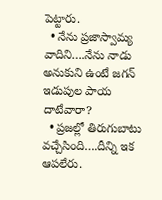పెట్టారు.
  • నేను ప్రజాస్వామ్య వాదిని….నేను నాడు అనుకుని ఉంటే జగన్ ఇడుపుల పాయ దాటేవారా?
  • ప్రజల్లో తిరుగుబాటు వచ్చేసింది….దీన్ని ఇక ఆపలేరు.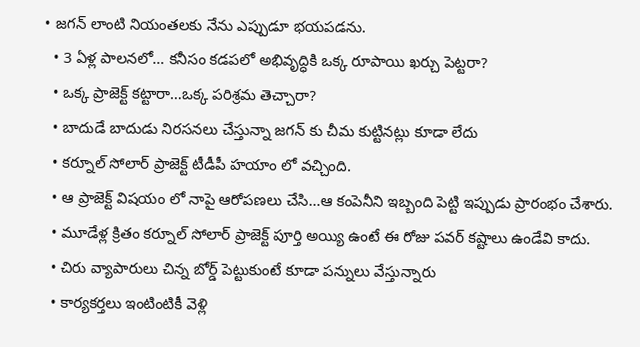• జగన్ లాంటి నియంతలకు నేను ఎప్పుడూ భయపడను.
  • 3 ఏళ్ల పాలనలో… కనీసం కడపలో అభివృద్ధికి ఒక్క రూపాయి ఖర్చు పెట్టరా?
  • ఒక్క ప్రాజెక్ట్ కట్టారా…ఒక్క పరిశ్రమ తెచ్చారా?
  • బాదుడే బాదుడు నిరసనలు చేస్తున్నా జగన్ కు చీమ కుట్టినట్లు కూడా లేదు
  • కర్నూల్ సోలార్ ప్రాజెక్ట్ టీడీపీ హయాం లో వచ్చింది.
  • ఆ ప్రాజెక్ట్ విషయం లో నాపై ఆరోపణలు చేసి…ఆ కంపెనీని ఇబ్బంది పెట్టి ఇప్పుడు ప్రారంభం చేశారు.
  • మూడేళ్ల క్రితం కర్నూల్ సోలార్ ప్రాజెక్ట్ పూర్తి అయ్యి ఉంటే ఈ రోజు పవర్ కష్టాలు ఉండేవి కాదు.
  • చిరు వ్యాపారులు చిన్న బోర్డ్ పెట్టుకుంటే కూడా పన్నులు వేస్తున్నారు
  • కార్యకర్తలు ఇంటింటికీ వెళ్లి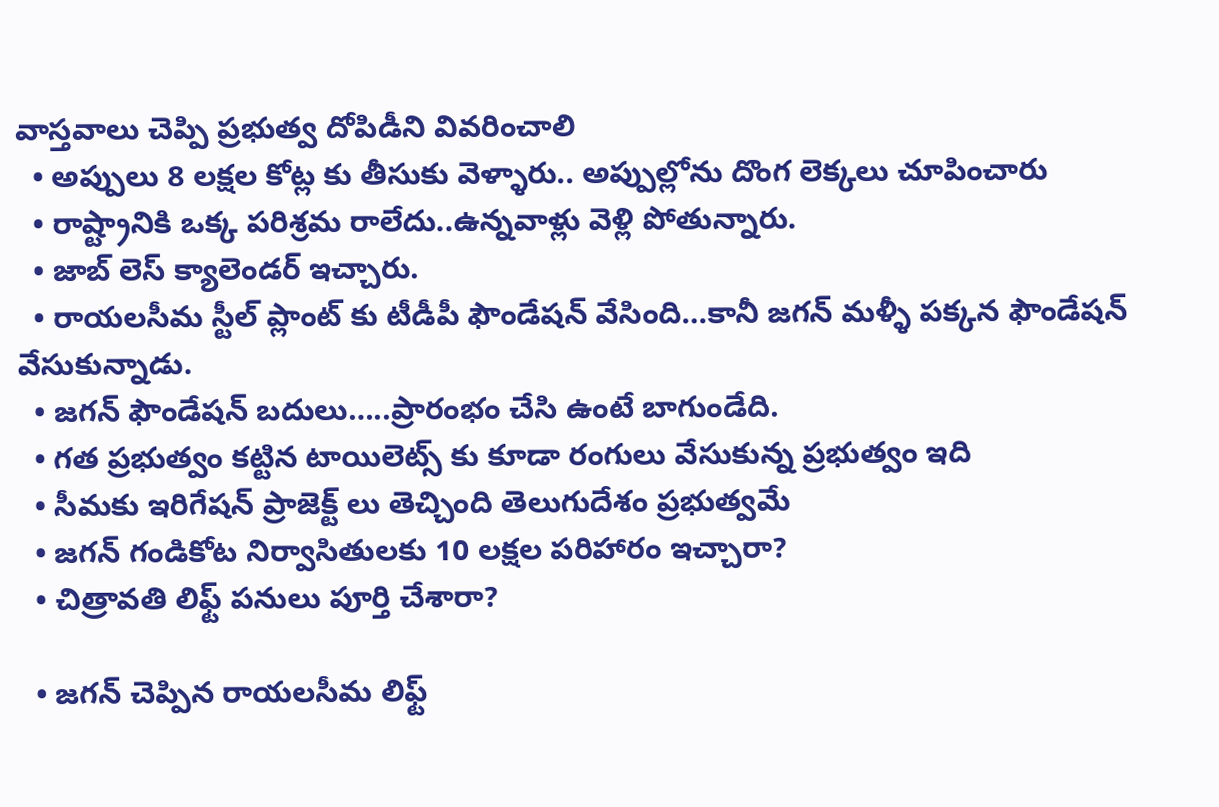వాస్తవాలు చెప్పి ప్రభుత్వ దోపిడీని వివరించాలి
  • అప్పులు 8 లక్షల కోట్ల కు తీసుకు వెళ్ళారు.. అప్పుల్లోను దొంగ లెక్కలు చూపించారు
  • రాష్ట్రానికి ఒక్క పరిశ్రమ రాలేదు..ఉన్నవాళ్లు వెళ్లి పోతున్నారు.
  • జాబ్ లెస్ క్యాలెండర్ ఇచ్చారు.
  • రాయలసీమ స్టీల్ ప్లాంట్ కు టీడీపీ ఫౌండేషన్ వేసింది…కానీ జగన్ మళ్ళీ పక్కన ఫౌండేషన్ వేసుకున్నాడు.
  • జగన్ ఫౌండేషన్ బదులు…..ప్రారంభం చేసి ఉంటే బాగుండేది.
  • గత ప్రభుత్వం కట్టిన టాయిలెట్స్ కు కూడా రంగులు వేసుకున్న ప్రభుత్వం ఇది
  • సీమకు ఇరిగేషన్ ప్రాజెక్ట్ లు తెచ్చింది తెలుగుదేశం ప్రభుత్వమే
  • జగన్ గండికోట నిర్వాసితులకు 10 లక్షల పరిహారం ఇచ్చారా?
  • చిత్రావతి లిఫ్ట్ పనులు పూర్తి చేశారా?

  • జగన్ చెప్పిన రాయలసీమ లిఫ్ట్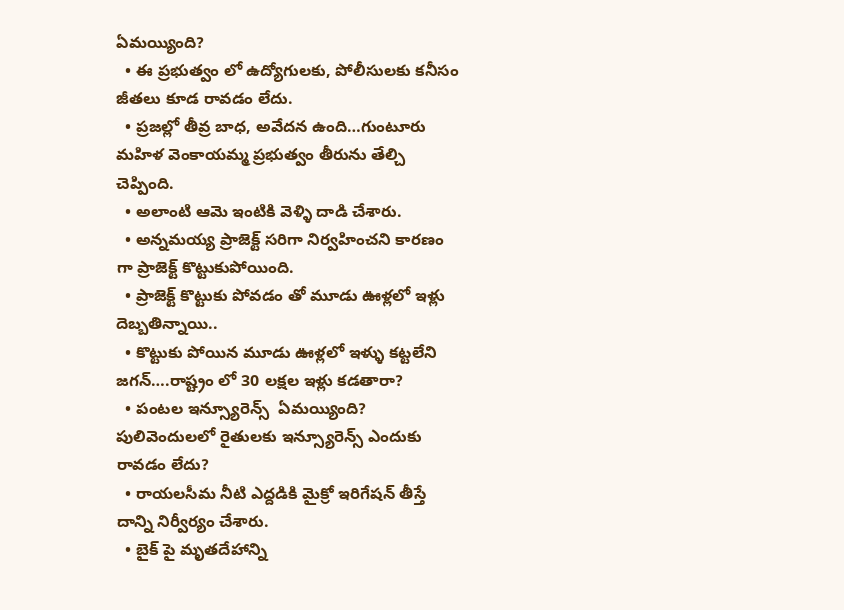ఏమయ్యింది?
  • ఈ ప్రభుత్వం లో ఉద్యోగులకు, పోలీసులకు కనీసం జీతలు కూడ రావడం లేదు.
  • ప్రజల్లో తీవ్ర బాధ, అవేదన ఉంది…గుంటూరు మహిళ వెంకాయమ్మ ప్రభుత్వం తీరును తేల్చి చెప్పింది.
  • అలాంటి ఆమె ఇంటికి వెళ్ళి దాడి చేశారు.
  • అన్నమయ్య ప్రాజెక్ట్ సరిగా నిర్వహించని కారణం గా ప్రాజెక్ట్ కొట్టుకుపోయింది.
  • ప్రాజెక్ట్ కొట్టుకు పోవడం తో మూడు ఊళ్లలో ఇళ్లు దెబ్బతిన్నాయి..
  • కొట్టుకు పోయిన మూడు ఊళ్లలో ఇళ్ళు కట్టలేని జగన్….రాష్ట్రం లో 30 లక్షల ఇళ్లు కడతారా?
  • పంటల ఇన్స్యూరెన్స్  ఏమయ్యింది? పులివెందులలో రైతులకు ఇన్స్యూరెన్స్ ఎందుకు రావడం లేదు?
  • రాయలసీమ నీటి ఎద్దడికి మైక్రో ఇరిగేషన్ తీస్తే దాన్ని నిర్వీర్యం చేశారు.
  • బైక్ పై మృతదేహాన్ని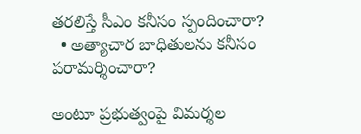తరలిస్తే సీఎం కనీసం స్పందించారా?
  • అత్యాచార బాధితులను కనీసం పరామర్శించారా?

అంటూ ప్రభుత్వంపై విమర్శల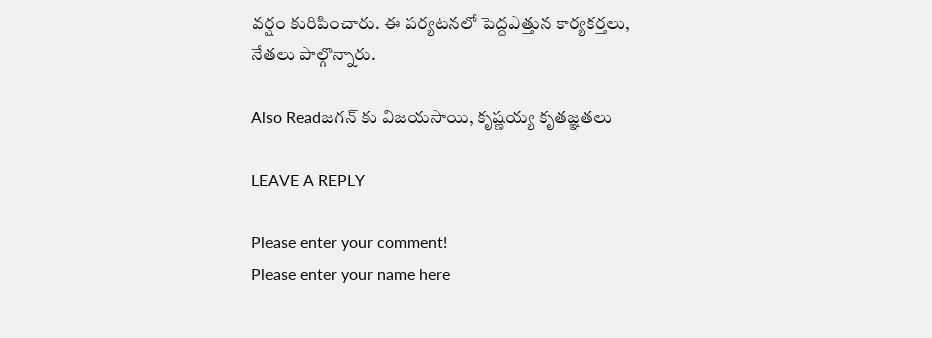వర్షం కురిపించారు. ఈ పర్యటనలో పెద్దఎత్తున కార్యకర్తలు, నేతలు పాల్గొన్నారు.

Also Readజగన్ కు విజయసాయి, కృష్ణయ్య కృతజ్ఞతలు

LEAVE A REPLY

Please enter your comment!
Please enter your name here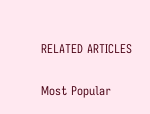RELATED ARTICLES

Most Popular